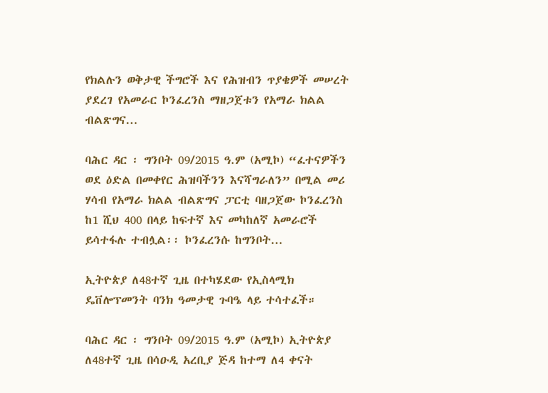የክልሉን ወቅታዊ ችግሮች እና የሕዝብን ጥያቄዎች መሠረት ያደረገ የአመራር ኮንፈረንስ ማዘጋጀቱን የአማራ ክልል ብልጽግና...

ባሕር ዳር ፡ ግንቦት 09/2015 ዓ.ም (አሚኮ) “ፈተናዎችን ወደ ዕድል በመቀየር ሕዝባችንን እናሻግራለን” በሚል መሪ ሃሳብ የአማራ ክልል ብልጽግና ፓርቲ ባዘጋጀው ኮንፈረንስ ከ1 ሺህ 400 በላይ ከፍተኛ እና መካከለኛ አመራሮች ይሳተፋሉ ተብሏል፡፡ ኮንፈረንሱ ከግንቦት...

ኢትዮጵያ ለ48ተኛ ጊዜ በተካሄደው የኢስላሚክ ዴቨሎፕመንት ባንክ ዓመታዊ ጉባዔ ላይ ተሳተፈች።

ባሕር ዳር ፡ ግንቦት 09/2015 ዓ.ም (አሚኮ) ኢትዮጵያ ለ48ተኛ ጊዜ በሳዑዲ አረቢያ ጅዳ ከተማ ለ4 ቀናት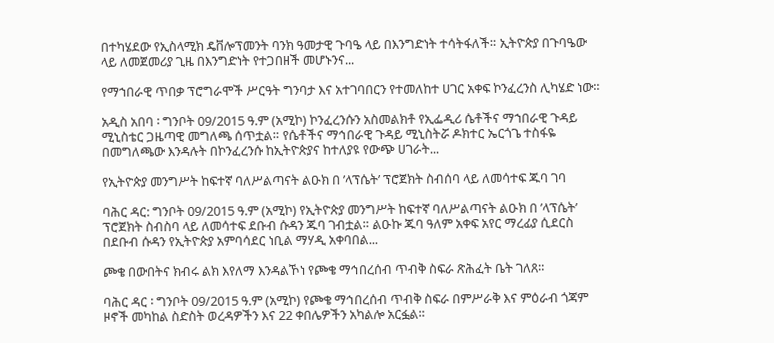በተካሄደው የኢስላሚክ ዴቨሎፕመንት ባንክ ዓመታዊ ጉባዔ ላይ በእንግድነት ተሳትፋለች። ኢትዮጵያ በጉባዔው ላይ ለመጀመሪያ ጊዜ በእንግድነት የተጋበዘች መሆኑንና...

የማኀበራዊ ጥበቃ ፕሮግራሞች ሥርዓት ግንባታ እና አተገባበርን የተመለከተ ሀገር አቀፍ ኮንፈረንስ ሊካሄድ ነው።

አዲስ አበባ ፡ ግንቦት 09/2015 ዓ.ም (አሚኮ) ኮንፈረንሱን አስመልክቶ የኢፌዲሪ ሴቶችና ማኀበራዊ ጉዳይ ሚኒስቴር ጋዜጣዊ መግለጫ ሰጥቷል። የሴቶችና ማኅበራዊ ጉዳይ ሚኒስትሯ ዶክተር ኤርጎጌ ተስፋዬ በመግለጫው እንዳሉት በኮንፈረንሱ ከኢትዮጵያና ከተለያዩ የውጭ ሀገራት...

የኢትዮጵያ መንግሥት ከፍተኛ ባለሥልጣናት ልዑክ በ ’ላፕሴት’ ፕሮጀክት ስብሰባ ላይ ለመሳተፍ ጁባ ገባ

ባሕር ዳር: ግንቦት 09/2015 ዓ.ም (አሚኮ) የኢትዮጵያ መንግሥት ከፍተኛ ባለሥልጣናት ልዑክ በ ’ላፕሴት’ ፕሮጀክት ስብስባ ላይ ለመሳተፍ ደቡብ ሱዳን ጁባ ገብቷል። ልዑኩ ጁባ ዓለም አቀፍ አየር ማረፊያ ሲደርስ በደቡብ ሱዳን የኢትዮጵያ አምባሳደር ነቢል ማሃዲ አቀባበል...

ጮቄ በውበትና ክብሩ ልክ እየለማ እንዳልኾነ የጮቄ ማኅበረሰብ ጥብቅ ስፍራ ጽሕፈት ቤት ገለጸ።

ባሕር ዳር ፡ ግንቦት 09/2015 ዓ.ም (አሚኮ) የጮቄ ማኅበረሰብ ጥብቅ ስፍራ በምሥራቅ እና ምዕራብ ጎጃም ዞኖች መካከል ስድስት ወረዳዎችን እና 22 ቀበሌዎችን አካልሎ አርፏል።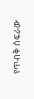የጥብቅ ስፍራው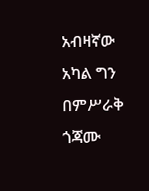አብዛኛው አካል ግን በምሥራቅ ጎጃሙ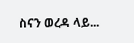ስናን ወረዳ ላይ...